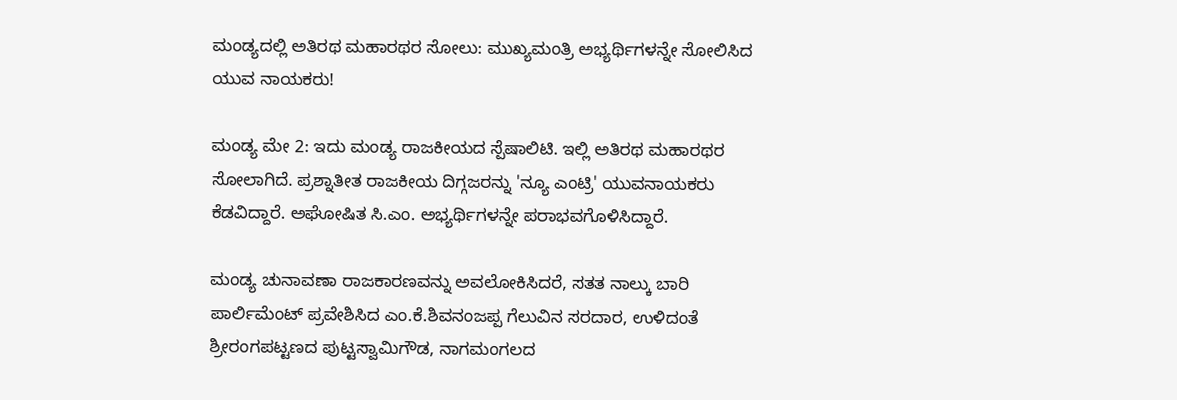ಮಂಡ್ಯದಲ್ಲಿ ಅತಿರಥ ಮಹಾರಥರ ಸೋಲು: ಮುಖ್ಯಮಂತ್ರಿ ಅಭ್ಯರ್ಥಿಗಳನ್ನೇ ಸೋಲಿಸಿದ ಯುವ ನಾಯಕರು!

ಮಂಡ್ಯ ಮೇ 2: ಇದು ಮಂಡ್ಯ ರಾಜಕೀಯದ ಸ್ಪೆಷಾಲಿಟಿ. ಇಲ್ಲಿ ಅತಿರಥ ಮಹಾರಥರ ಸೋಲಾಗಿದೆ. ಪ್ರಶ್ನಾತೀತ ರಾಜಕೀಯ ದಿಗ್ಗಜರನ್ನು 'ನ್ಯೂ ಎಂಟ್ರಿ' ಯುವನಾಯಕರು ಕೆಡವಿದ್ದಾರೆ. ಅಘೋಷಿತ ಸಿ.ಎಂ. ಅಭ್ಯರ್ಥಿಗಳನ್ನೇ ಪರಾಭವಗೊಳಿಸಿದ್ದಾರೆ.

ಮಂಡ್ಯ ಚುನಾವಣಾ ರಾಜಕಾರಣವನ್ನು ಅವಲೋಕಿಸಿದರೆ, ಸತತ ನಾಲ್ಕು ಬಾರಿ ಪಾರ್ಲಿಮೆಂಟ್ ಪ್ರವೇಶಿಸಿದ ಎಂ.ಕೆ.ಶಿವನಂಜಪ್ಪ ಗೆಲುವಿನ ಸರದಾರ, ಉಳಿದಂತೆ ಶ್ರೀರಂಗಪಟ್ಟಣದ ಪುಟ್ಟಸ್ವಾಮಿಗೌಡ, ನಾಗಮಂಗಲದ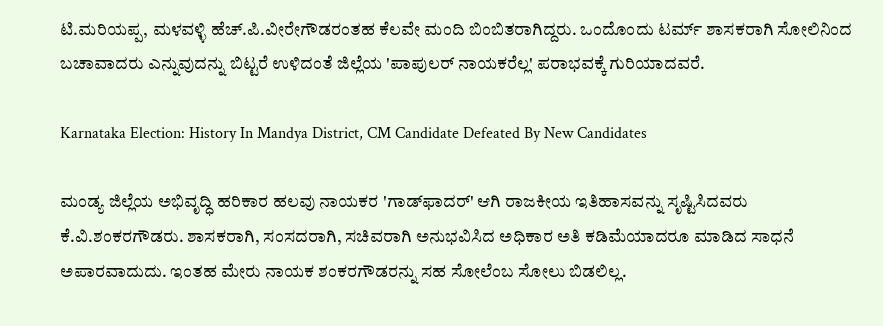ಟಿ.ಮರಿಯಪ್ಪ, ಮಳವಳ್ಳಿ ಹೆಚ್.ಪಿ.ವೀರೇಗೌಡರಂತಹ ಕೆಲವೇ ಮಂದಿ ಬಿಂಬಿತರಾಗಿದ್ದರು. ಒಂದೊಂದು ಟರ್ಮ್ ಶಾಸಕರಾಗಿ ಸೋಲಿನಿಂದ ಬಚಾವಾದರು ಎನ್ನುವುದನ್ನು ಬಿಟ್ಟರೆ ಉಳಿದಂತೆ ಜಿಲ್ಲೆಯ 'ಪಾಪುಲರ್ ನಾಯಕರೆಲ್ಲ' ಪರಾಭವಕ್ಕೆ ಗುರಿಯಾದವರೆ.

Karnataka Election: History In Mandya District, CM Candidate Defeated By New Candidates

ಮಂಡ್ಯ ಜಿಲ್ಲೆಯ ಅಭಿವೃದ್ಧಿ ಹರಿಕಾರ ಹಲವು ನಾಯಕರ 'ಗಾಡ್‌ಫಾದರ್' ಆಗಿ ರಾಜಕೀಯ ಇತಿಹಾಸವನ್ನು ಸೃಷ್ಟಿಸಿದವರು ಕೆ.ವಿ.ಶಂಕರಗೌಡರು. ಶಾಸಕರಾಗಿ, ಸಂಸದರಾಗಿ, ಸಚಿವರಾಗಿ ಅನುಭವಿಸಿದ ಅಧಿಕಾರ ಅತಿ ಕಡಿಮೆಯಾದರೂ ಮಾಡಿದ ಸಾಧನೆ ಅಪಾರವಾದುದು. ಇಂತಹ ಮೇರು ನಾಯಕ ಶಂಕರಗೌಡರನ್ನು ಸಹ ಸೋಲೆಂಬ ಸೋಲು ಬಿಡಲಿಲ್ಲ.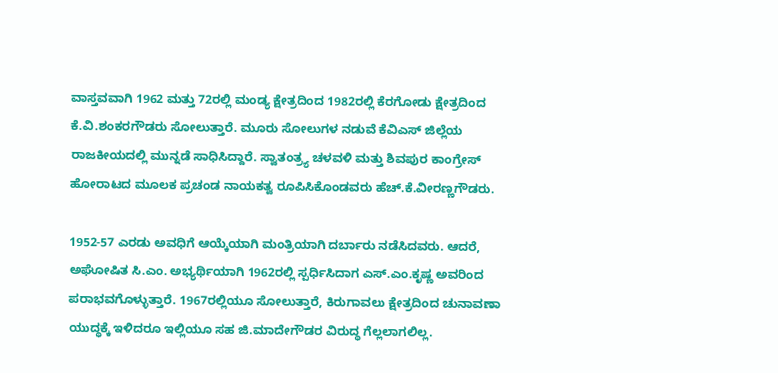ವಾಸ್ತವವಾಗಿ 1962 ಮತ್ತು 72ರಲ್ಲಿ ಮಂಡ್ಯ ಕ್ಷೇತ್ರದಿಂದ 1982ರಲ್ಲಿ ಕೆರಗೋಡು ಕ್ಷೇತ್ರದಿಂದ ಕೆ.ವಿ.ಶಂಕರಗೌಡರು ಸೋಲುತ್ತಾರೆ. ಮೂರು ಸೋಲುಗಳ ನಡುವೆ ಕೆವಿಎಸ್ ಜಿಲ್ಲೆಯ ರಾಜಕೀಯದಲ್ಲಿ ಮುನ್ನಡೆ ಸಾಧಿಸಿದ್ದಾರೆ. ಸ್ವಾತಂತ್ರ್ಯ ಚಳವಳಿ ಮತ್ತು ಶಿವಪುರ ಕಾಂಗ್ರೇಸ್ ಹೋರಾಟದ ಮೂಲಕ ಪ್ರಚಂಡ ನಾಯಕತ್ವ ರೂಪಿಸಿಕೊಂಡವರು ಹೆಚ್.ಕೆ.ವೀರಣ್ಣಗೌಡರು.

1952-57 ಎರಡು ಅವಧಿಗೆ ಆಯ್ಕೆಯಾಗಿ ಮಂತ್ರಿಯಾಗಿ ದರ್ಬಾರು ನಡೆಸಿದವರು. ಆದರೆ, ಅಘೋಷಿತ ಸಿ.ಎಂ. ಅಭ್ಯರ್ಥಿಯಾಗಿ 1962ರಲ್ಲಿ ಸ್ಪರ್ಧಿಸಿದಾಗ ಎಸ್.ಎಂ.ಕೃಷ್ಣ ಅವರಿಂದ ಪರಾಭವಗೊಳ್ಳುತ್ತಾರೆ. 1967ರಲ್ಲಿಯೂ ಸೋಲುತ್ತಾರೆ, ಕಿರುಗಾವಲು ಕ್ಷೇತ್ರದಿಂದ ಚುನಾವಣಾ ಯುದ್ಧಕ್ಕೆ ಇಳಿದರೂ ಇಲ್ಲಿಯೂ ಸಹ ಜಿ.ಮಾದೇಗೌಡರ ವಿರುದ್ಧ ಗೆಲ್ಲಲಾಗಲಿಲ್ಲ.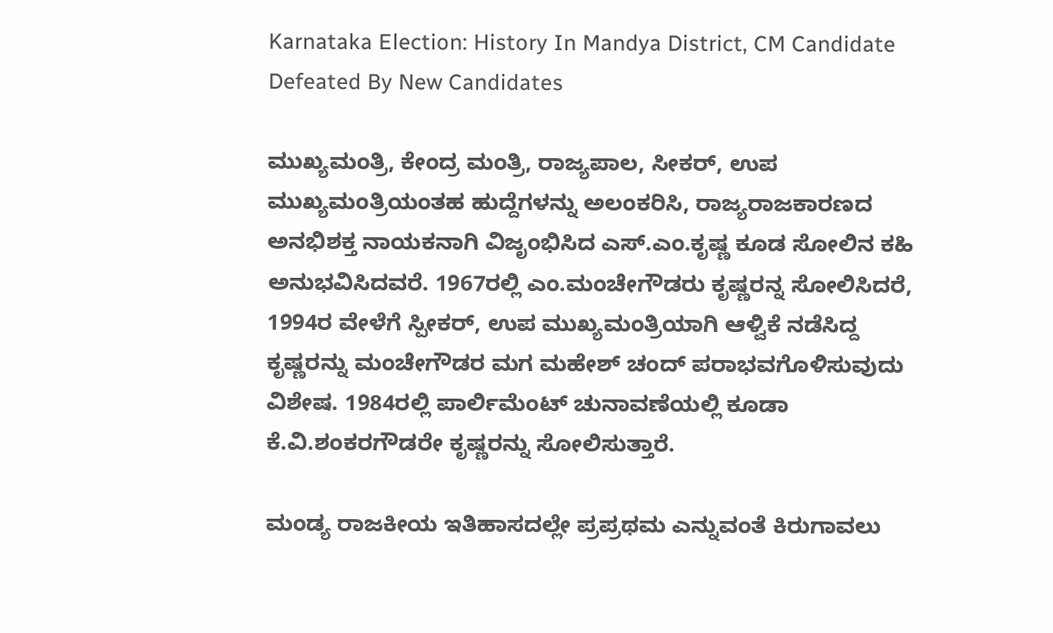Karnataka Election: History In Mandya District, CM Candidate Defeated By New Candidates

ಮುಖ್ಯಮಂತ್ರಿ, ಕೇಂದ್ರ ಮಂತ್ರಿ, ರಾಜ್ಯಪಾಲ, ಸೀಕರ್, ಉಪ ಮುಖ್ಯಮಂತ್ರಿಯಂತಹ ಹುದ್ದೆಗಳನ್ನು ಅಲಂಕರಿಸಿ, ರಾಜ್ಯರಾಜಕಾರಣದ ಅನಭಿಶಕ್ತ ನಾಯಕನಾಗಿ ವಿಜೃಂಭಿಸಿದ ಎಸ್.ಎಂ.ಕೃಷ್ಣ ಕೂಡ ಸೋಲಿನ ಕಹಿ ಅನುಭವಿಸಿದವರೆ. 1967ರಲ್ಲಿ ಎಂ.ಮಂಚೇಗೌಡರು ಕೃಷ್ಣರನ್ನ ಸೋಲಿಸಿದರೆ, 1994ರ ವೇಳೆಗೆ ಸ್ಪೀಕರ್, ಉಪ ಮುಖ್ಯಮಂತ್ರಿಯಾಗಿ ಆಳ್ವಿಕೆ ನಡೆಸಿದ್ದ ಕೃಷ್ಣರನ್ನು ಮಂಚೇಗೌಡರ ಮಗ ಮಹೇಶ್ ಚಂದ್ ಪರಾಭವಗೊಳಿಸುವುದು ವಿಶೇಷ. 1984ರಲ್ಲಿ ಪಾರ್ಲಿಮೆಂಟ್ ಚುನಾವಣೆಯಲ್ಲಿ ಕೂಡಾ ಕೆ.ವಿ.ಶಂಕರಗೌಡರೇ ಕೃಷ್ಣರನ್ನು ಸೋಲಿಸುತ್ತಾರೆ.

ಮಂಡ್ಯ ರಾಜಕೀಯ ಇತಿಹಾಸದಲ್ಲೇ ಪ್ರಪ್ರಥಮ ಎನ್ನುವಂತೆ ಕಿರುಗಾವಲು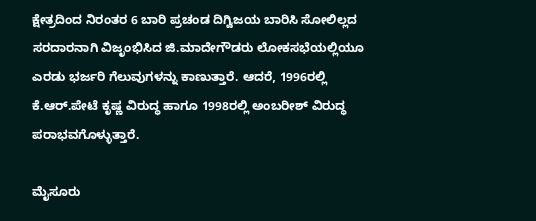ಕ್ಷೇತ್ರದಿಂದ ನಿರಂತರ 6 ಬಾರಿ ಪ್ರಚಂಡ ದಿಗ್ವಿಜಯ ಬಾರಿಸಿ ಸೋಲಿಲ್ಲದ ಸರದಾರನಾಗಿ ವಿಜೃಂಭಿಸಿದ ಜಿ.ಮಾದೇಗೌಡರು ಲೋಕಸಭೆಯಲ್ಲಿಯೂ ಎರಡು ಭರ್ಜರಿ ಗೆಲುವುಗಳನ್ನು ಕಾಣುತ್ತಾರೆ. ಆದರೆ, 1996ರಲ್ಲಿ ಕೆ.ಆರ್.ಪೇಟೆ ಕೃಷ್ಣ ವಿರುದ್ಧ ಹಾಗೂ 1998ರಲ್ಲಿ ಅಂಬರೀಶ್‌ ವಿರುದ್ಧ ಪರಾಭವಗೊಳ್ಳುತ್ತಾರೆ.

ಮೈಸೂರು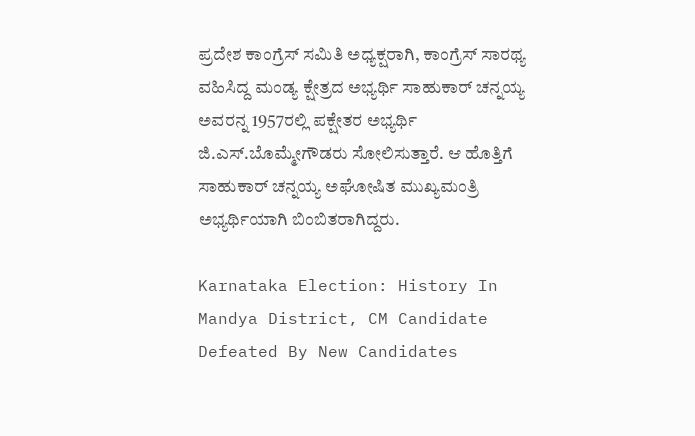ಪ್ರದೇಶ ಕಾಂಗ್ರೆಸ್ ಸಮಿತಿ ಅಧ್ಯಕ್ಷರಾಗಿ, ಕಾಂಗ್ರೆಸ್ ಸಾರಥ್ಯ ವಹಿಸಿದ್ದ ಮಂಡ್ಯ ಕ್ಷೇತ್ರದ ಅಭ್ಯರ್ಥಿ ಸಾಹುಕಾರ್ ಚನ್ನಯ್ಯ ಅವರನ್ನ 1957ರಲ್ಲಿ ಪಕ್ಷೇತರ ಅಭ್ಯರ್ಥಿ ಜಿ.ಎಸ್.ಬೊಮ್ಮೇಗೌಡರು ಸೋಲಿಸುತ್ತಾರೆ. ಆ ಹೊತ್ತಿಗೆ ಸಾಹುಕಾರ್ ಚನ್ನಯ್ಯ ಅಘೋಷಿತ ಮುಖ್ಯಮಂತ್ರಿ ಅಭ್ಯರ್ಥಿಯಾಗಿ ಬಿಂಬಿತರಾಗಿದ್ದರು.

Karnataka Election: History In Mandya District, CM Candidate Defeated By New Candidates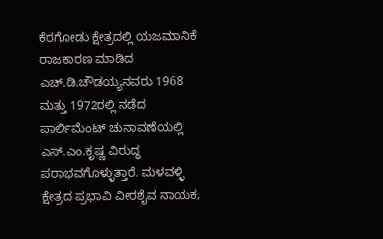ಕೆರಗೋಡು ಕ್ಷೇತ್ರದಲ್ಲಿ ಯಜಮಾನಿಕೆ ರಾಜಕಾರಣ ಮಾಡಿದ ಎಚ್.ಡಿ.ಚೌಡಯ್ಯನವರು 1968 ಮತ್ತು 1972ರಲ್ಲಿ ನಡೆದ ಪಾರ್ಲಿಮೆಂಟ್ ಚುನಾವಣೆಯಲ್ಲಿ ಎಸ್.ಎಂ.ಕೃಷ್ಣ ವಿರುದ್ಧ ಪರಾಭವಗೊಳ್ಳುತ್ತಾರೆ. ಮಳವಳ್ಳಿ ಕ್ಷೇತ್ರದ ಪ್ರಭಾವಿ ವೀರಶೈವ ನಾಯಕ,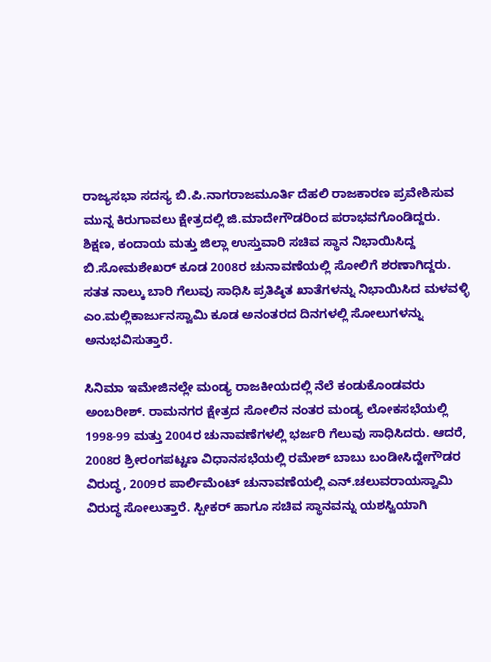ರಾಜ್ಯಸಭಾ ಸದಸ್ಯ ಬಿ.ಪಿ.ನಾಗರಾಜಮೂರ್ತಿ ದೆಹಲಿ ರಾಜಕಾರಣ ಪ್ರವೇಶಿಸುವ ಮುನ್ನ ಕಿರುಗಾವಲು ಕ್ಷೇತ್ರದಲ್ಲಿ ಜಿ.ಮಾದೇಗೌಡರಿಂದ ಪರಾಭವಗೊಂಡಿದ್ದರು. ಶಿಕ್ಷಣ, ಕಂದಾಯ ಮತ್ತು ಜಿಲ್ಲಾ ಉಸ್ತುವಾರಿ ಸಚಿವ ಸ್ಥಾನ ನಿಭಾಯಿಸಿದ್ದ ಬಿ.ಸೋಮಶೇಖರ್ ಕೂಡ 2008ರ ಚುನಾವಣೆಯಲ್ಲಿ ಸೋಲಿಗೆ ಶರಣಾಗಿದ್ದರು. ಸತತ ನಾಲ್ಕು ಬಾರಿ ಗೆಲುವು ಸಾಧಿಸಿ ಪ್ರತಿಷ್ಠಿತ ಖಾತೆಗಳನ್ನು ನಿಭಾಯಿಸಿದ ಮಳವಳ್ಳಿ ಎಂ.ಮಲ್ಲಿಕಾರ್ಜುನಸ್ವಾಮಿ ಕೂಡ ಅನಂತರದ ದಿನಗಳಲ್ಲಿ ಸೋಲುಗಳನ್ನು ಅನುಭವಿಸುತ್ತಾರೆ.

ಸಿನಿಮಾ ಇಮೇಜಿನಲ್ಲೇ ಮಂಡ್ಯ ರಾಜಕೀಯದಲ್ಲಿ ನೆಲೆ ಕಂಡುಕೊಂಡವರು ಅಂಬರೀಶ್‌. ರಾಮನಗರ ಕ್ಷೇತ್ರದ ಸೋಲಿನ ನಂತರ ಮಂಡ್ಯ ಲೋಕಸಭೆಯಲ್ಲಿ 1998-99 ಮತ್ತು 2004ರ ಚುನಾವಣೆಗಳಲ್ಲಿ ಭರ್ಜರಿ ಗೆಲುವು ಸಾಧಿಸಿದರು. ಆದರೆ, 2008ರ ಶ್ರೀರಂಗಪಟ್ಟಣ ವಿಧಾನಸಭೆಯಲ್ಲಿ ರಮೇಶ್ ಬಾಬು ಬಂಡೀಸಿದ್ದೇಗೌಡರ ವಿರುದ್ಧ, 2009ರ ಪಾರ್ಲಿಮೆಂಟ್ ಚುನಾವಣೆಯಲ್ಲಿ ಎನ್.ಚಲುವರಾಯಸ್ವಾಮಿ ವಿರುದ್ಧ ಸೋಲುತ್ತಾರೆ. ಸ್ಪೀಕರ್ ಹಾಗೂ ಸಚಿವ ಸ್ಥಾನವನ್ನು ಯಶಸ್ವಿಯಾಗಿ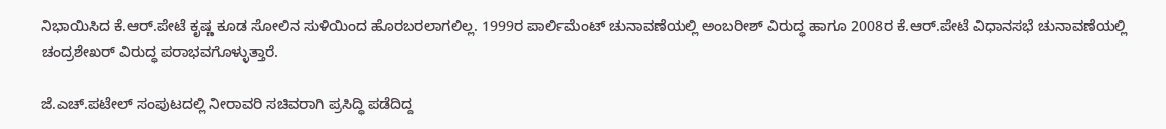ನಿಭಾಯಿಸಿದ ಕೆ.ಆರ್.ಪೇಟೆ ಕೃಷ್ಣ ಕೂಡ ಸೋಲಿನ ಸುಳಿಯಿಂದ ಹೊರಬರಲಾಗಲಿಲ್ಲ. 1999ರ ಪಾರ್ಲಿಮೆಂಟ್ ಚುನಾವಣೆಯಲ್ಲಿ ಅಂಬರೀಶ್‌ ವಿರುದ್ಧ ಹಾಗೂ 2008ರ ಕೆ.ಆರ್.ಪೇಟೆ ವಿಧಾನಸಭೆ ಚುನಾವಣೆಯಲ್ಲಿ ಚಂದ್ರಶೇಖರ್ ವಿರುದ್ಧ ಪರಾಭವಗೊಳ್ಳುತ್ತಾರೆ.

ಜೆ.ಎಚ್.ಪಟೇಲ್ ಸಂಪುಟದಲ್ಲಿ ನೀರಾವರಿ ಸಚಿವರಾಗಿ ಪ್ರಸಿದ್ಧಿ ಪಡೆದಿದ್ದ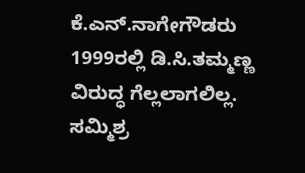ಕೆ.ಎನ್.ನಾಗೇಗೌಡರು 1999ರಲ್ಲಿ ಡಿ.ಸಿ.ತಮ್ಮಣ್ಣ ವಿರುದ್ಧ ಗೆಲ್ಲಲಾಗಲಿಲ್ಲ. ಸಮ್ಮಿಶ್ರ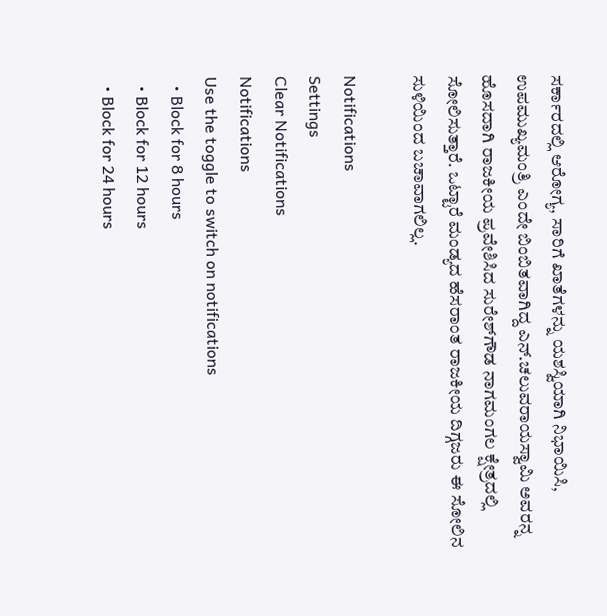ಸರ್ಕಾರದಲ್ಲಿ ಆರೋಗ್ಯ, ಸಾರಿಗೆ ಖಾತೆಗಳನ್ನು ಯಶಸ್ವಿಯಾಗಿ ನಿಭಾಯಿಸಿ, ಉಪಮುಖ್ಯಮಂತ್ರಿ ಎಂದೇ ಬಿಂಬಿತವಾಗಿದ್ದ ಎನ್.ಚಲುವರಾಯಸ್ವಾಮಿ ಅವರನ್ನ ಹೊಸದಾಗಿ ರಾಜಕೀಯ ಪ್ರವೇಶಿಸಿದ ಸುರೇಶ್‌ಗೌಡ ನಾಗಮಂಗಲ ಕ್ಷೇತ್ರದಲ್ಲಿ ಸೋಲಿಸುತ್ತಾರೆ. ಒಟ್ಟಾರೆ ಮಂಡ್ಯದ ಹೆಸರಾಂತ ರಾಜಕೀಯ ದಿಗ್ಗಜರು ಈ ಸೋಲಿನ ಸುಳಿಯಿಂದ ಬಚಾವಾಗಲಿಲ್ಲ.

Notifications
Settings
Clear Notifications
Notifications
Use the toggle to switch on notifications
  • Block for 8 hours
  • Block for 12 hours
  • Block for 24 hours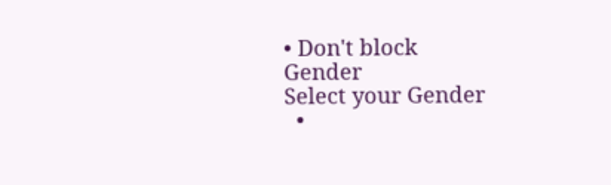• Don't block
Gender
Select your Gender
  •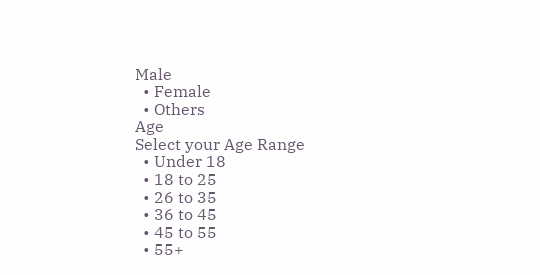Male
  • Female
  • Others
Age
Select your Age Range
  • Under 18
  • 18 to 25
  • 26 to 35
  • 36 to 45
  • 45 to 55
  • 55+